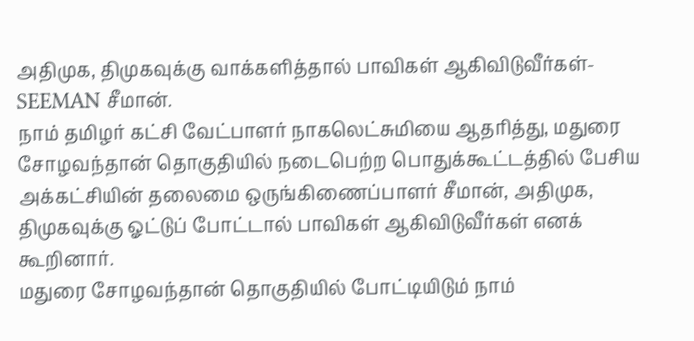அதிமுக, திமுகவுக்கு வாக்களித்தால் பாவிகள் ஆகிவிடுவீர்கள்- SEEMAN சீமான்.
நாம் தமிழர் கட்சி வேட்பாளர் நாகலெட்சுமியை ஆதரித்து, மதுரை சோழவந்தான் தொகுதியில் நடைபெற்ற பொதுக்கூட்டத்தில் பேசிய அக்கட்சியின் தலைமை ஒருங்கிணைப்பாளர் சீமான், அதிமுக, திமுகவுக்கு ஓட்டுப் போட்டால் பாவிகள் ஆகிவிடுவீர்கள் எனக் கூறினார்.
மதுரை சோழவந்தான் தொகுதியில் போட்டியிடும் நாம்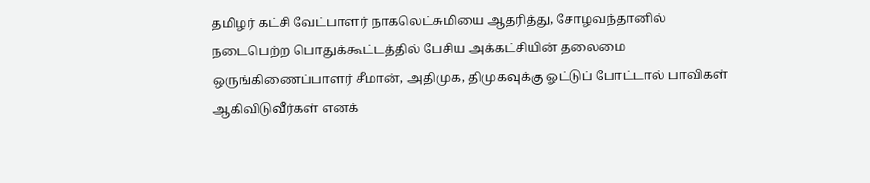தமிழர் கட்சி வேட்பாளர் நாகலெட்சுமியை ஆதரித்து, சோழவந்தானில் நடைபெற்ற பொதுக்கூட்டத்தில் பேசிய அக்கட்சியின் தலைமை ஒருங்கிணைப்பாளர் சீமான், அதிமுக, திமுகவுக்கு ஓட்டுப் போட்டால் பாவிகள் ஆகிவிடுவீர்கள் எனக்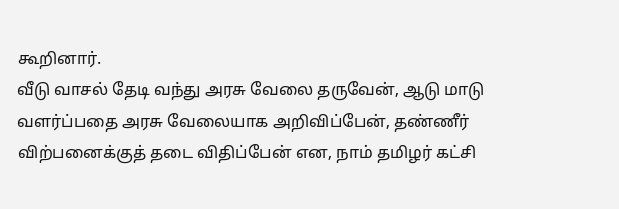கூறினார்.
வீடு வாசல் தேடி வந்து அரசு வேலை தருவேன், ஆடு மாடு வளர்ப்பதை அரசு வேலையாக அறிவிப்பேன், தண்ணீர் விற்பனைக்குத் தடை விதிப்பேன் என, நாம் தமிழர் கட்சி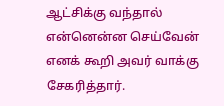ஆட்சிக்கு வந்தால் என்னென்ன செய்வேன் எனக் கூறி அவர் வாக்கு சேகரித்தார்.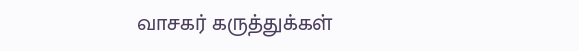வாசகர் கருத்துக்கள்